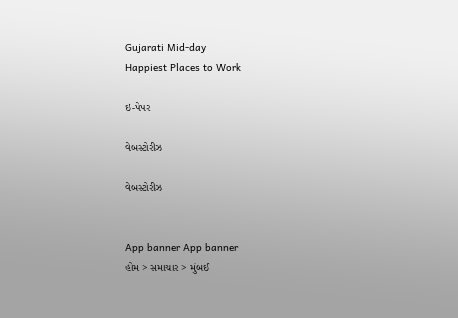Gujarati Mid-day
Happiest Places to Work

ઇ-પેપર

વેબસ્ટોરીઝ

વેબસ્ટોરીઝ


App banner App banner
હોમ > સમાચાર > મુંબઈ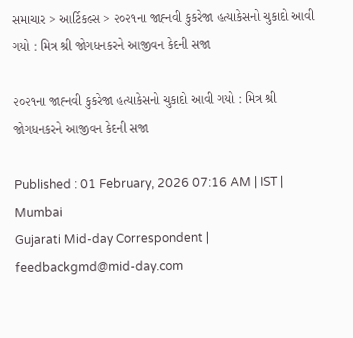સમાચાર > આર્ટિકલ્સ > ૨૦૨૧ના જાહ્‍નવી કુકરેજા હત્યાકેસનો ચુકાદો આવી ગયો : મિત્ર શ્રી જોગધનકરને આજીવન કેદની સજા

૨૦૨૧ના જાહ્‍નવી કુકરેજા હત્યાકેસનો ચુકાદો આવી ગયો : મિત્ર શ્રી જોગધનકરને આજીવન કેદની સજા

Published : 01 February, 2026 07:16 AM | IST | Mumbai
Gujarati Mid-day Correspondent | feedbackgmd@mid-day.com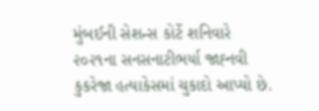મુંબઈની સેશન્સ કોર્ટે શનિવારે ૨૦૨૧ના સનસનાટીભર્યા જાહ્‍‍નવી કુકરેજા હત્યાકેસમાં ચુકાદો આપ્યો છે.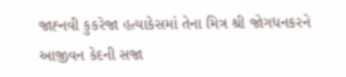જાહ્‍‍નવી કુકરેજા હત્યાકેસમાં તેના મિત્ર શ્રી જોગધનકરને આજીવન કેદની સજા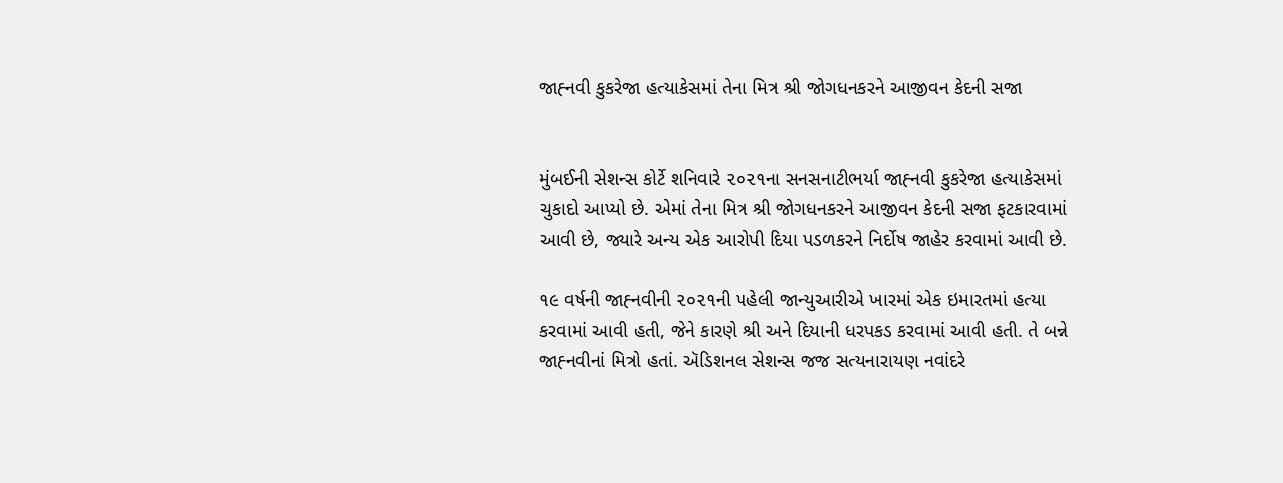જાહ્‍‍નવી કુકરેજા હત્યાકેસમાં તેના મિત્ર શ્રી જોગધનકરને આજીવન કેદની સજા


મુંબઈની સેશન્સ કોર્ટે શનિવારે ૨૦૨૧ના સનસનાટીભર્યા જાહ્‍‍નવી કુકરેજા હત્યાકેસમાં ચુકાદો આપ્યો છે. એમાં તેના મિત્ર શ્રી જોગધનકરને આજીવન કેદની સજા ફટકારવામાં આવી છે, જ્યારે અન્ય એક આરોપી દિયા પડળકરને નિર્દોષ જાહેર કરવામાં આવી છે.

૧૯ વર્ષની જાહ્‍‍નવીની ૨૦૨૧ની પહેલી જાન્યુઆરીએ ખારમાં એક ઇમારતમાં હત્યા કરવામાં આવી હતી, જેને કારણે શ્રી અને દિયાની ધરપકડ કરવામાં આવી હતી. તે બન્ને જાહ્‍‍નવીનાં મિત્રો હતાં. ઍડિશનલ સેશન્સ જજ સત્યનારાયણ નવાંદરે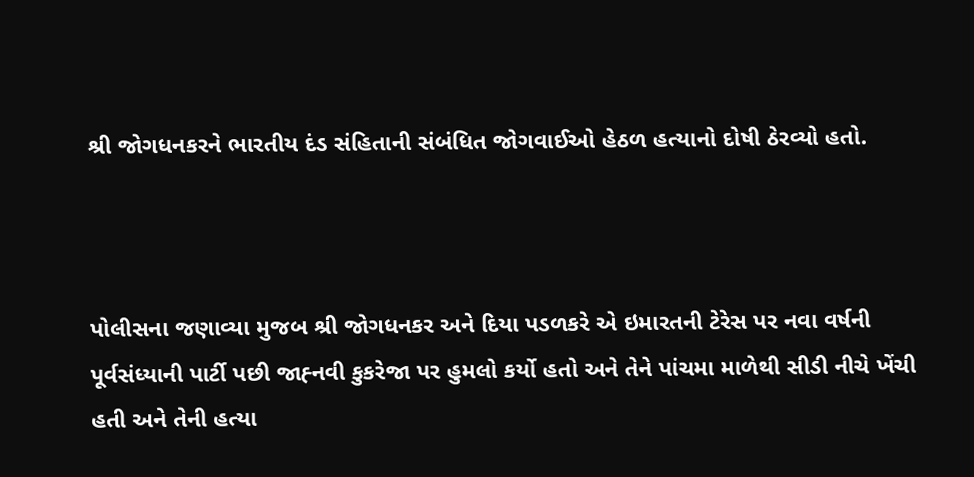શ્રી જોગધનકરને ભારતીય દંડ સંહિતાની સંબંધિત જોગવાઈઓ હેઠળ હત્યાનો દોષી ઠેરવ્યો હતો.



પોલીસના જણાવ્યા મુજબ શ્રી જોગધનકર અને દિયા પડળકરે એ ઇમારતની ટેરેસ પર નવા વર્ષની પૂર્વસંધ્યાની પાર્ટી પછી જાહ્‍‍નવી કુકરેજા પર હુમલો કર્યો હતો અને તેને પાંચમા માળેથી સીડી નીચે ખેંચી હતી અને તેની હત્યા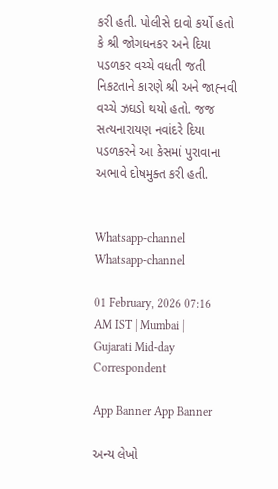કરી હતી. પોલીસે દાવો કર્યો હતો કે શ્રી જોગધનકર અને દિયા પડળકર વચ્ચે વધતી જતી નિકટતાને કારણે શ્રી અને જાહ્‍‍નવી વચ્ચે ઝઘડો થયો હતો. જજ સત્યનારાયણ નવાંદરે દિયા પડળકરને આ કેસમાં પુરાવાના અભાવે દોષમુક્ત કરી હતી.


Whatsapp-channel Whatsapp-channel

01 February, 2026 07:16 AM IST | Mumbai | Gujarati Mid-day Correspondent

App Banner App Banner

અન્ય લેખો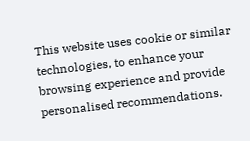This website uses cookie or similar technologies, to enhance your browsing experience and provide personalised recommendations.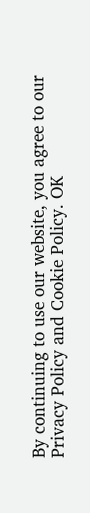By continuing to use our website, you agree to our Privacy Policy and Cookie Policy. OK